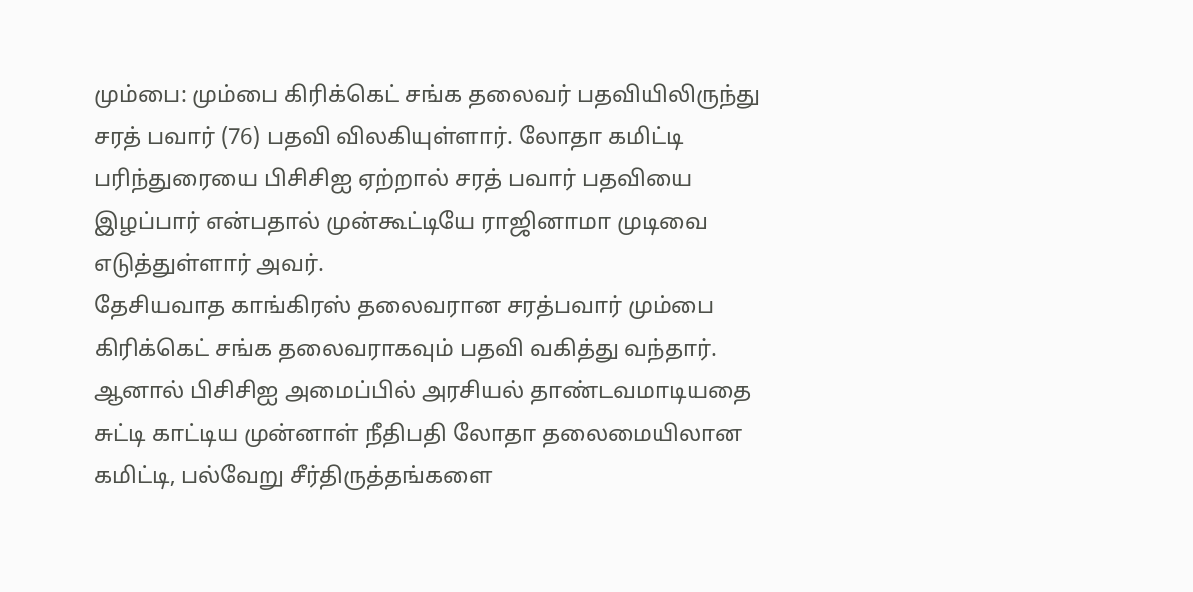மும்பை: மும்பை கிரிக்கெட் சங்க தலைவர் பதவியிலிருந்து சரத் பவார் (76) பதவி விலகியுள்ளார். லோதா கமிட்டி பரிந்துரையை பிசிசிஐ ஏற்றால் சரத் பவார் பதவியை இழப்பார் என்பதால் முன்கூட்டியே ராஜினாமா முடிவை எடுத்துள்ளார் அவர்.
தேசியவாத காங்கிரஸ் தலைவரான சரத்பவார் மும்பை கிரிக்கெட் சங்க தலைவராகவும் பதவி வகித்து வந்தார். ஆனால் பிசிசிஐ அமைப்பில் அரசியல் தாண்டவமாடியதை சுட்டி காட்டிய முன்னாள் நீதிபதி லோதா தலைமையிலான கமிட்டி, பல்வேறு சீர்திருத்தங்களை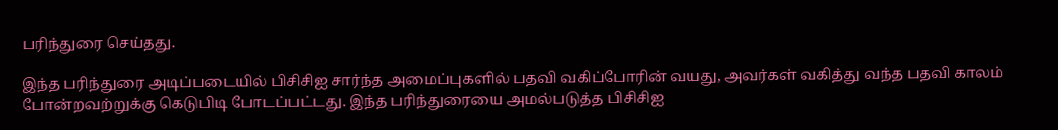பரிந்துரை செய்தது.

இந்த பரிந்துரை அடிப்படையில் பிசிசிஐ சார்ந்த அமைப்புகளில் பதவி வகிப்போரின் வயது, அவர்கள் வகித்து வந்த பதவி காலம் போன்றவற்றுக்கு கெடுபிடி போடப்பட்டது. இந்த பரிந்துரையை அமல்படுத்த பிசிசிஐ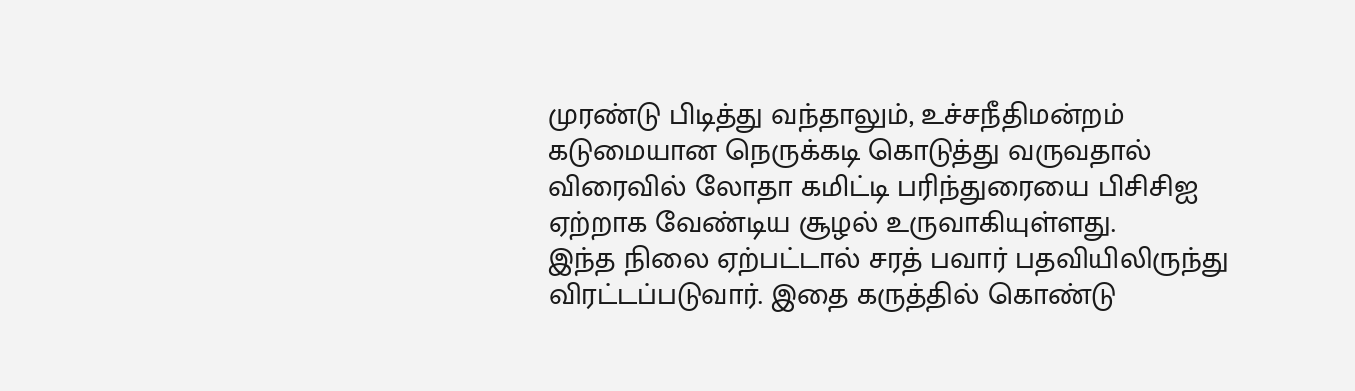முரண்டு பிடித்து வந்தாலும், உச்சநீதிமன்றம் கடுமையான நெருக்கடி கொடுத்து வருவதால் விரைவில் லோதா கமிட்டி பரிந்துரையை பிசிசிஐ ஏற்றாக வேண்டிய சூழல் உருவாகியுள்ளது.
இந்த நிலை ஏற்பட்டால் சரத் பவார் பதவியிலிருந்து விரட்டப்படுவார். இதை கருத்தில் கொண்டு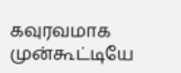கவுரவமாக முன்கூட்டியே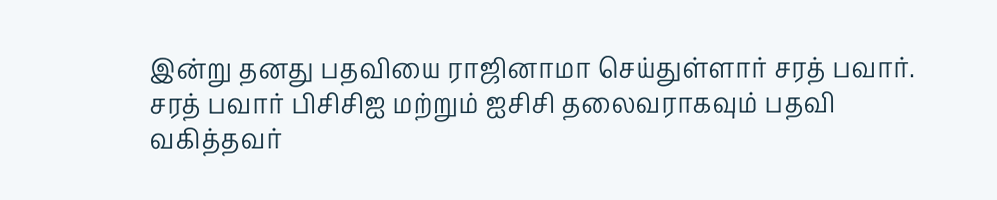இன்று தனது பதவியை ராஜினாமா செய்துள்ளார் சரத் பவார்.
சரத் பவார் பிசிசிஐ மற்றும் ஐசிசி தலைவராகவும் பதவி வகித்தவர்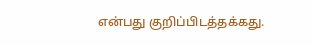என்பது குறிப்பிடத்தக்கது.